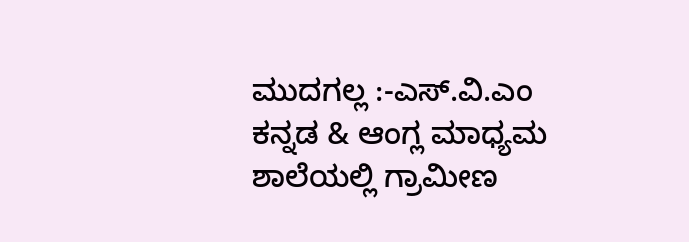ಮುದಗಲ್ಲ :-ಎಸ್.ವಿ.ಎಂ ಕನ್ನಡ & ಆಂಗ್ಲ ಮಾಧ್ಯಮ ಶಾಲೆಯಲ್ಲಿ ಗ್ರಾಮೀಣ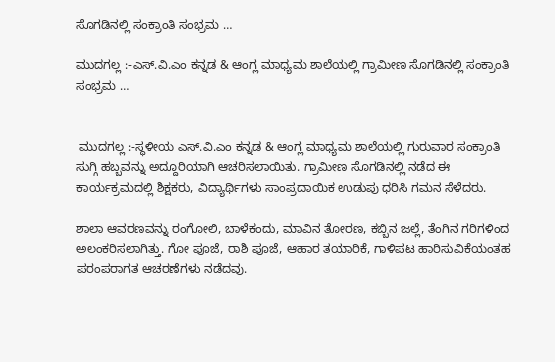ಸೊಗಡಿನಲ್ಲಿ ಸಂಕ್ರಾಂತಿ ಸಂಭ್ರಮ …

ಮುದಗಲ್ಲ :-ಎಸ್.ವಿ.ಎಂ ಕನ್ನಡ & ಆಂಗ್ಲ ಮಾಧ್ಯಮ ಶಾಲೆಯಲ್ಲಿ ಗ್ರಾಮೀಣ ಸೊಗಡಿನಲ್ಲಿ ಸಂಕ್ರಾಂತಿ ಸಂಭ್ರಮ …


 ಮುದಗಲ್ಲ :-ಸ್ಥಳೀಯ ಎಸ್.ವಿ.ಎಂ ಕನ್ನಡ & ಆಂಗ್ಲ ಮಾಧ್ಯಮ ಶಾಲೆಯಲ್ಲಿ ಗುರುವಾರ ಸಂಕ್ರಾಂತಿ ಸುಗ್ಗಿ ಹಬ್ಬವನ್ನು ಅದ್ದೂರಿಯಾಗಿ ಆಚರಿಸಲಾಯಿತು. ಗ್ರಾಮೀಣ ಸೊಗಡಿನಲ್ಲಿ ನಡೆದ ಈ ಕಾರ್ಯಕ್ರಮದಲ್ಲಿ ಶಿಕ್ಷಕರು, ವಿದ್ಯಾರ್ಥಿಗಳು ಸಾಂಪ್ರದಾಯಿಕ ಉಡುಪು ಧರಿಸಿ ಗಮನ ಸೆಳೆದರು.

ಶಾಲಾ ಆವರಣವನ್ನು ರಂಗೋಲಿ, ಬಾಳೆಕಂದು, ಮಾವಿನ ತೋರಣ, ಕಬ್ಬಿನ ಜಲ್ಲೆ, ತೆಂಗಿನ ಗರಿಗಳಿಂದ ಅಲಂಕರಿಸಲಾಗಿತ್ತು. ಗೋ ಪೂಜೆ, ರಾಶಿ ಪೂಜೆ, ಆಹಾರ ತಯಾರಿಕೆ, ಗಾಳಿಪಟ ಹಾರಿಸುವಿಕೆಯಂತಹ ಪರಂಪರಾಗತ ಆಚರಣೆಗಳು ನಡೆದವು.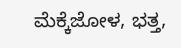ಮೆಕ್ಕೆಜೋಳ, ಭತ್ತ,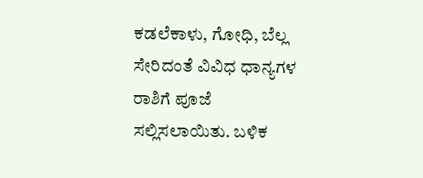ಕಡಲೆಕಾಳು, ಗೋಧಿ, ಬೆಲ್ಲ ಸೇರಿದಂತೆ ವಿವಿಧ ಧಾನ್ಯಗಳ ರಾಶಿಗೆ ಪೂಜೆ ಸಲ್ಲಿಸಲಾಯಿತು. ಬಳಿಕ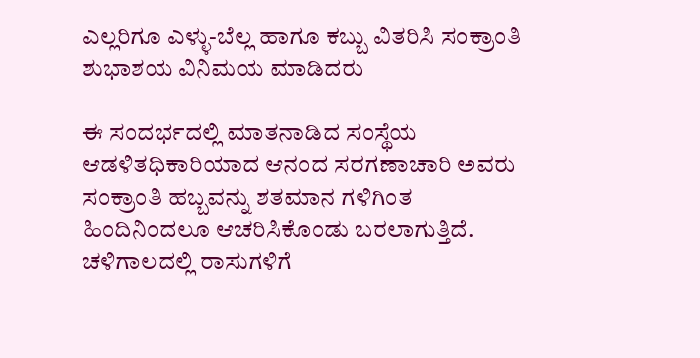ಎಲ್ಲರಿಗೂ ಎಳ್ಳು-ಬೆಲ್ಲ ಹಾಗೂ ಕಬ್ಬು ವಿತರಿಸಿ ಸಂಕ್ರಾಂತಿ ಶುಭಾಶಯ ವಿನಿಮಯ ಮಾಡಿದರು

ಈ ಸಂದರ್ಭದಲ್ಲಿ ಮಾತನಾಡಿದ ಸಂಸ್ಥೆಯ ಆಡಳಿತಧಿಕಾರಿಯಾದ ಆನಂದ ಸರಗಣಾಚಾರಿ ಅವರು ಸಂಕ್ರಾಂತಿ ಹಬ್ಬವನ್ನು ಶತಮಾನ ಗಳಿಗಿಂತ ಹಿಂದಿನಿಂದಲೂ ಆಚರಿಸಿಕೊಂಡು ಬರಲಾಗುತ್ತಿದೆ. ಚಳಿಗಾಲದಲ್ಲಿ ರಾಸುಗಳಿಗೆ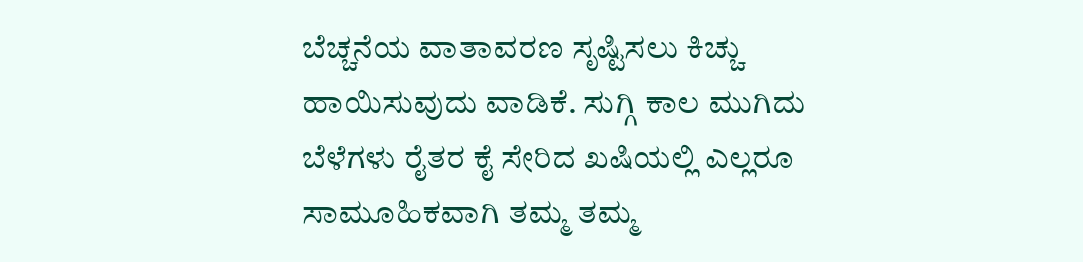ಬೆಚ್ಚನೆಯ ವಾತಾವರಣ ಸೃಷ್ಟಿಸಲು ಕಿಚ್ಚು ಹಾಯಿಸುವುದು ವಾಡಿಕೆ. ಸುಗ್ಗಿ ಕಾಲ ಮುಗಿದು ಬೆಳೆಗಳು ರೈತರ ಕೈ ಸೇರಿದ ಖಷಿಯಲ್ಲಿ ಎಲ್ಲರೂ ಸಾಮೂಹಿಕವಾಗಿ ತಮ್ಮ ತಮ್ಮ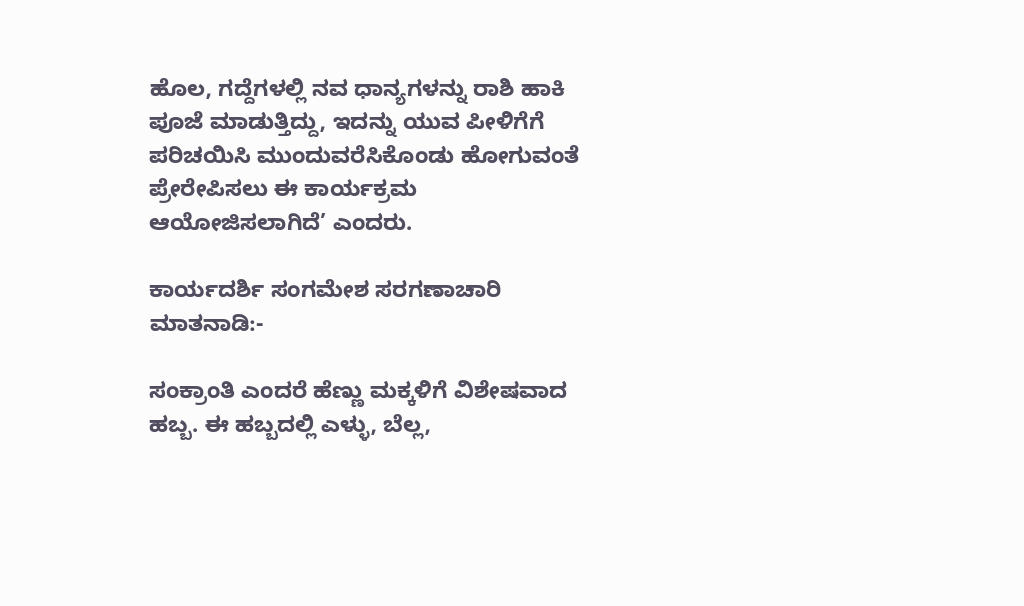ಹೊಲ, ಗದ್ದೆಗಳಲ್ಲಿ ನವ ಧಾನ್ಯಗಳನ್ನು ರಾಶಿ ಹಾಕಿ ಪೂಜೆ ಮಾಡುತ್ತಿದ್ದು, ಇದನ್ನು ಯುವ ಪೀಳಿಗೆಗೆ ಪರಿಚಯಿಸಿ ಮುಂದುವರೆಸಿಕೊಂಡು ಹೋಗುವಂತೆ ಪ್ರೇರೇಪಿಸಲು ಈ ಕಾರ್ಯಕ್ರಮ ಆಯೋಜಿಸಲಾಗಿದೆ’ ಎಂದರು.

ಕಾರ್ಯದರ್ಶಿ ಸಂಗಮೇಶ ಸರಗಣಾಚಾರಿ  ಮಾತನಾಡಿ:-

ಸಂಕ್ರಾಂತಿ ಎಂದರೆ ಹೆಣ್ಣು ಮಕ್ಕಳಿಗೆ ವಿಶೇಷವಾದ ಹಬ್ಬ. ಈ ಹಬ್ಬದಲ್ಲಿ ಎಳ್ಳು, ಬೆಲ್ಲ,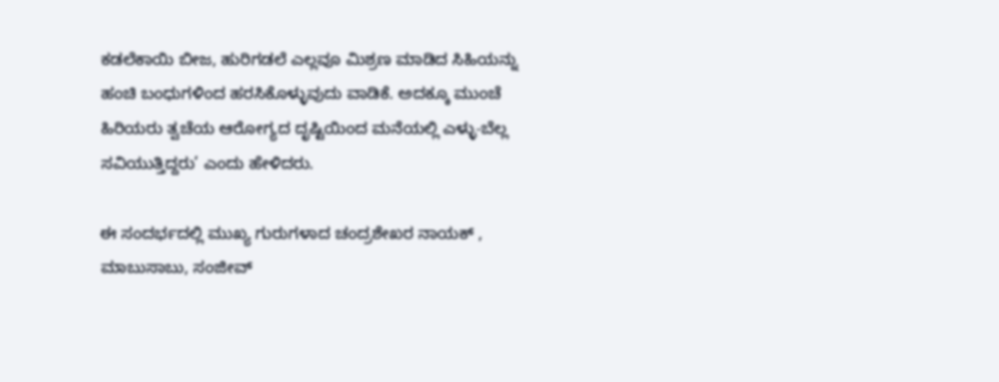ಕಡಲೆಕಾಯಿ ಬೀಜ, ಹುರಿಗಡಲೆ ಎಲ್ಲವೂ ಮಿಶ್ರಣ ಮಾಡಿದ ಸಿಹಿಯನ್ನು ಹಂಚಿ ಬಂಧುಗಳಿಂದ ಹರಸಿಕೊಳ್ಳುವುದು ವಾಡಿಕೆ. ಅದಕ್ಕೂ ಮುಂಚೆ ಹಿರಿಯರು ತ್ವಚೆಯ ಆರೋಗ್ಯದ ದೃಷ್ಟಿಯಿಂದ ಮನೆಯಲ್ಲಿ ಎಳ್ಳು-ಬೆಲ್ಲ ಸವಿಯುತ್ತಿದ್ದರು’ ಎಂದು ಹೇಳಿದರು.

ಈ ಸಂದರ್ಭದಲ್ಲಿ ಮುಖ್ಯ ಗುರುಗಳಾದ ಚಂದ್ರಶೇಖರ ನಾಯಕ್ , ಮಾಬುಸಾಬು, ಸಂಜೀವ್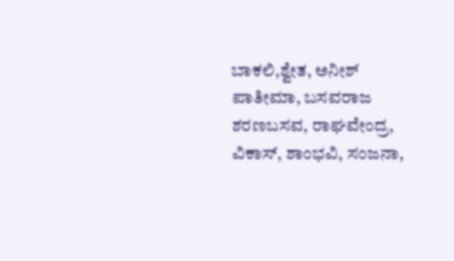ಬಾಕಲಿ,ಶ್ವೇತ, ಅನೀಶ್ ಪಾತೀಮಾ, ಬಸವರಾಜ ಶರಣಬಸವ, ರಾಘವೇಂದ್ರ, ವಿಕಾಸ್, ಶಾಂಭವಿ, ಸಂಜನಾ,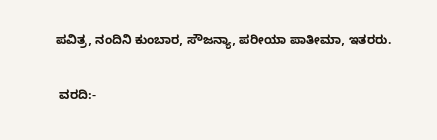ಪವಿತ್ರ, ನಂದಿನಿ ಕುಂಬಾರ, ಸೌಜನ್ಯಾ, ಪರೀಯಾ ಪಾತೀಮಾ, ಇತರರು.

 ವರದಿ:-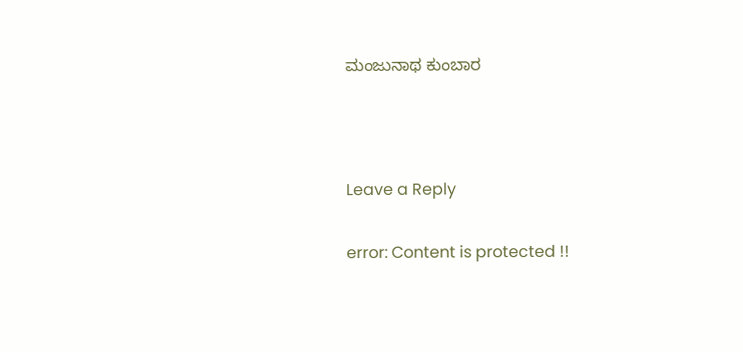ಮಂಜುನಾಥ ಕುಂಬಾರ



Leave a Reply

error: Content is protected !!